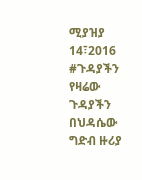ሚያዝያ 14፣2016
#ጉዳያችን
የዛሬው ጉዳያችን በህዳሴው ግድብ ዙሪያ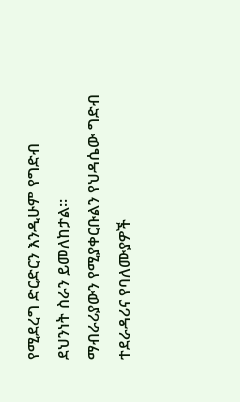የሚደረግ ድርድርን እንዲሁም የግድብ ደህንነት ስራን ይመለከታል።
ማብራሪያውን የሚያቀርቡልን የህዳሴው ግድብ ተደራዳሪና የባለሙያዎች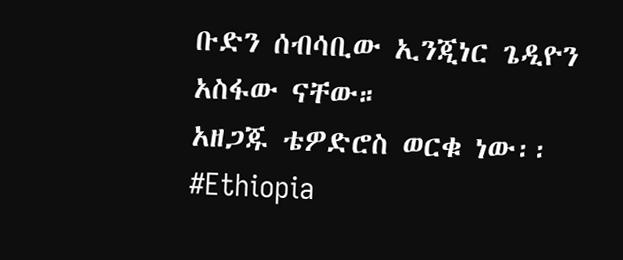ቡድን ሰብሳቢው ኢንጂነር ጌዲዮን አስፋው ናቸው።
አዘጋጁ ቴዎድሮስ ወርቁ ነው፡፡
#Ethiopia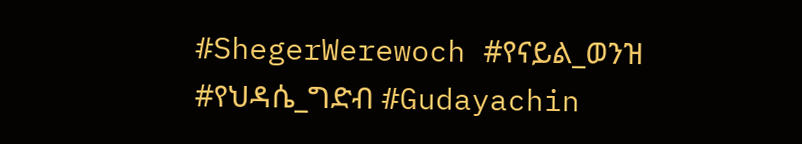#ShegerWerewoch #የናይል_ወንዝ #የህዳሴ_ግድብ #Gudayachin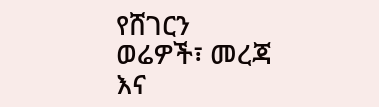የሸገርን ወሬዎች፣ መረጃ እና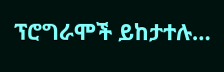ፕሮግራሞች ይከታተሉ…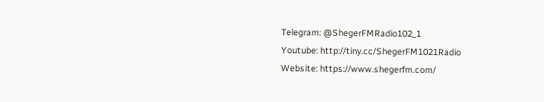Telegram: @ShegerFMRadio102_1
Youtube: http://tiny.cc/ShegerFM1021Radio
Website: https://www.shegerfm.com/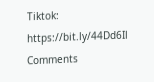Tiktok: https://bit.ly/44Dd6Il
Comments